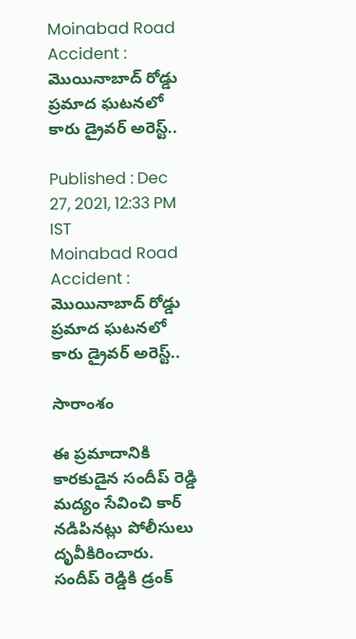Moinabad Road Accident : మొయినాబాద్ రోడ్డు ప్రమాద ఘటనలో కారు డ్రైవర్ అరెస్ట్..

Published : Dec 27, 2021, 12:33 PM IST
Moinabad Road Accident : మొయినాబాద్ రోడ్డు ప్రమాద ఘటనలో కారు డ్రైవర్ అరెస్ట్..

సారాంశం

ఈ ప్రమాదానికి కారకుడైన సందీప్ రెడ్డి మద్యం సేవించి కార్ నడిపినట్లు పోలీసులు దృవీకిరించారు. సందీప్ రెడ్డికి డ్రంక్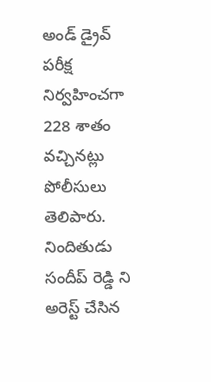అండ్ డ్రైవ్ పరీక్ష నిర్వహించగా 228 శాతం వచ్చినట్లు పోలీసులు తెలిపారు.  నిందితుడు సందీప్ రెడ్డి ని అరెస్ట్ చేసిన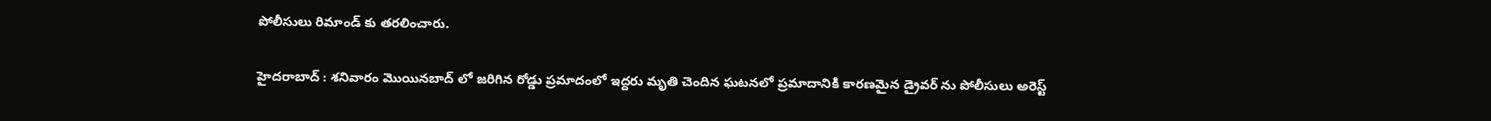పోలీసులు రిమాండ్ కు తరలించారు.

హైదరాబాద్ : శనివారం మొయినబాద్ లో జరిగిన రోడ్డు ప్రమాదంలో ఇద్దరు మృతి చెందిన ఘటనలో ప్రమాదానికి కారణమైన డ్రైవర్ ను పోలీసులు అరెస్ట్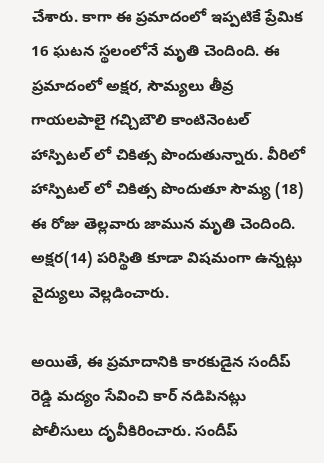చేశారు. కాగా ఈ ప్రమాదంలో ఇప్పటికే ప్రేమిక 16 ఘటన స్థలంలోనే మృతి చెందింది. ఈ ప్రమాదంలో అక్షర, సౌమ్యలు తీవ్ర గాయలపాలై గచ్చిబౌలి కాంటినెంటల్ హాస్పిటల్ లో చికిత్స పొందుతున్నారు. వీరిలో హాస్పిటల్ లో చికిత్స పొందుతూ సౌమ్య (18) ఈ రోజు తెల్లవారు జామున మృతి చెందింది. అక్షర(14) పరిస్థితి కూడా విషమంగా ఉన్నట్లు వైద్యులు వెల్లడించారు.

అయితే, ఈ ప్రమాదానికి కారకుడైన సందీప్ రెడ్డి మద్యం సేవించి కార్ నడిపినట్లు పోలీసులు దృవీకిరించారు. సందీప్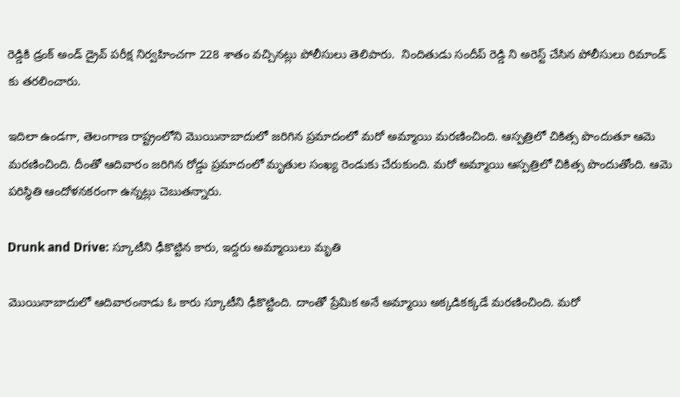రెడ్డికి డ్రంక్ అండ్ డ్రైవ్ పరీక్ష నిర్వహించగా 228 శాతం వచ్చినట్లు పోలీసులు తెలిపారు.  నిందితుడు సందీప్ రెడ్డి ని అరెస్ట్ చేసిన పోలీసులు రిమాండ్ కు తరలించారు.

ఇదిలా ఉండగా, తెలంగాణ రాష్ట్రంలోని మొయినాబాదులో జరిగిన ప్రమాదంలో మరో అమ్మాయి మరణించింది. ఆస్పత్రిలో చికిత్స పొందుతూ ఆమె మరణించింది. దీంతో ఆదివారం జరిగిన రోడ్డు ప్రమాదంలో మృతుల సంఖ్య రెండుకు చేరుకుంది. మరో అమ్మాయి ఆస్పత్రిలో చికిత్స పొందుతోంది. ఆమె పరిస్థితి ఆందోళనకరంగా ఉన్నట్లు చెబుతన్నారు.

Drunk and Drive: స్కూటీని ఢీకొట్టిన కారు, ఇద్దరు అమ్మాయిలు మృతి

మొయినాబాదులో ఆదివారంనాడు ఓ కారు స్కూటీని ఢీకొట్టింది. దాంతో ప్రేమిక అనే అమ్మాయి అక్కడికక్కడే మరణించింది. మరో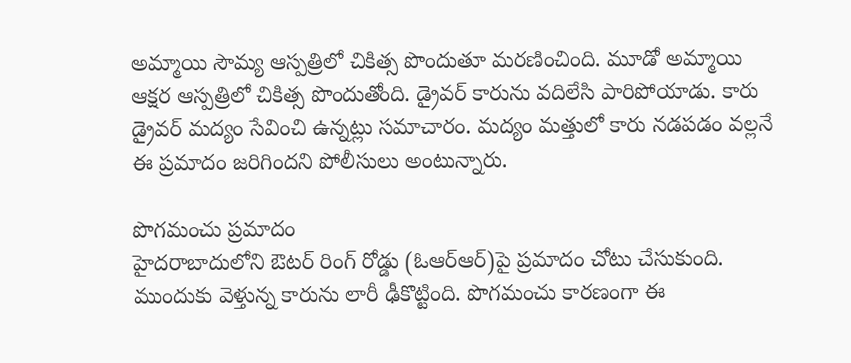అమ్మాయి సౌమ్య ఆస్పత్రిలో చికిత్స పొందుతూ మరణించింది. మూడో అమ్మాయి ఆక్షర ఆస్పత్రిలో చికిత్స పొందుతోంది. డ్రైవర్ కారును వదిలేసి పారిపోయాడు. కారు డ్రైవర్ మద్యం సేవించి ఉన్నట్లు సమాచారం. మద్యం మత్తులో కారు నడపడం వల్లనే ఈ ప్రమాదం జరిగిందని పోలీసులు అంటున్నారు.

పొగమంచు ప్రమాదం
హైదరాబాదులోని ఔటర్ రింగ్ రోడ్డు (ఓఆర్ఆర్)పై ప్రమాదం చోటు చేసుకుంది. ముందుకు వెళ్తున్న కారును లారీ ఢీకొట్టింది. పొగమంచు కారణంగా ఈ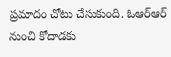ప్రమాదం చోటు చేసుకుంది. ఓఆర్ఆర్ నుంచి కోదాడకు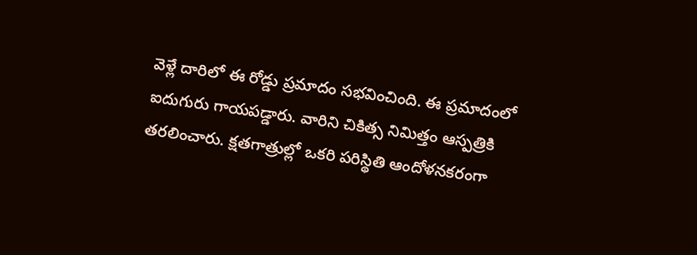వెళ్లే దారిలో ఈ రోడ్డు ప్రమాదం సభవించింది. ఈ ప్రమాదంలో ఐదుగురు గాయపడ్డారు. వారిని చికిత్స నిమిత్తం ఆస్పత్రికి తరలించారు. క్షతగాత్రుల్లో ఒకరి పరిస్థితి ఆందోళనకరంగా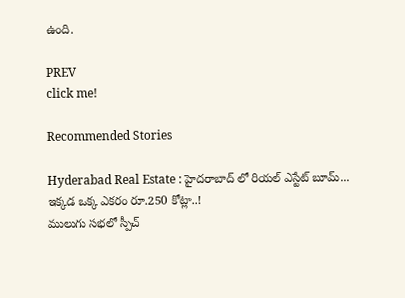ఉంది.

PREV
click me!

Recommended Stories

Hyderabad Real Estate : హైదరాబాద్ లో రియల్ ఎస్టేట్ బూమ్... ఇక్కడ ఒక్క ఎకరం రూ.250 కోట్లా..!
ములుగు సభలో స్పీచ్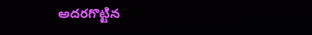అదరగొట్టిన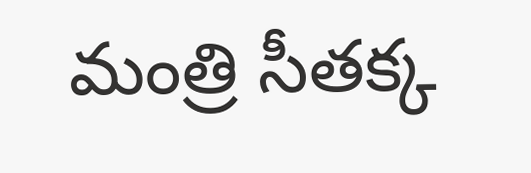మంత్రి సీతక్క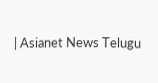| Asianet News Telugu